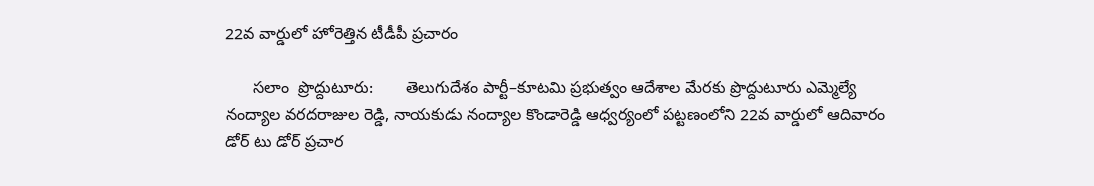22వ వార్డులో హోరెత్తిన టీడీపీ ప్రచారం

      సలాం  ప్రొద్దుటూరు:       తెలుగుదేశం పార్టీ–కూటమి ప్రభుత్వం ఆదేశాల మేరకు ప్రొద్దుటూరు ఎమ్మెల్యే నంద్యాల వరదరాజుల రెడ్డి, నాయకుడు నంద్యాల కొండారెడ్డి ఆధ్వర్యంలో పట్టణంలోని 22వ వార్డులో ఆదివారం డోర్ టు డోర్ ప్రచార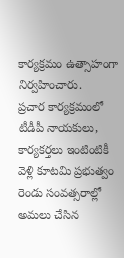కార్యక్రమం ఉత్సాహంగా నిర్వహించారు.       ప్రచార కార్యక్రమంలో టీడీపీ నాయకులు, కార్యకర్తలు ఇంటింటికీ వెళ్లి కూటమి ప్రభుత్వం రెండు సంవత్సరాల్లో అమలు చేసిన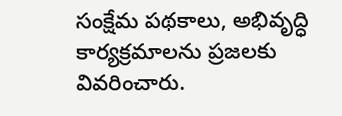సంక్షేమ పథకాలు, అభివృద్ధి కార్యక్రమాలను ప్రజలకు వివరించారు.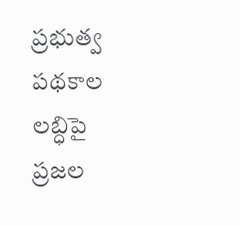ప్రభుత్వ పథకాల లబ్ధిపై ప్రజల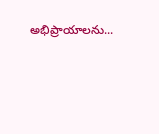అభిప్రాయాలను...